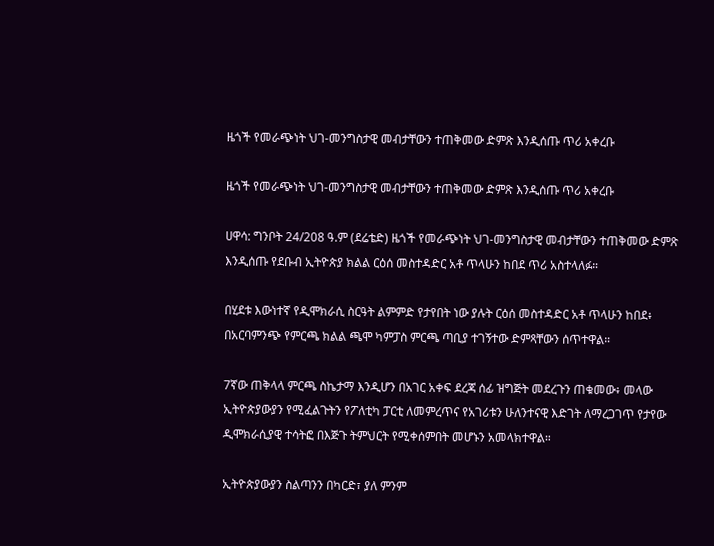ዜጎች የመራጭነት ህገ-መንግስታዊ መብታቸውን ተጠቅመው ድምጽ እንዲሰጡ ጥሪ አቀረቡ

ዜጎች የመራጭነት ህገ-መንግስታዊ መብታቸውን ተጠቅመው ድምጽ እንዲሰጡ ጥሪ አቀረቡ

ሀዋሳ: ግንቦት 24/208 ዓ.ም (ደሬቴድ) ዜጎች የመራጭነት ህገ-መንግስታዊ መብታቸውን ተጠቅመው ድምጽ እንዲሰጡ የደቡብ ኢትዮጵያ ክልል ርዕሰ መስተዳድር አቶ ጥላሁን ከበደ ጥሪ አስተላለፉ።

በሂደቱ እውነተኛ የዲሞክራሲ ስርዓት ልምምድ የታየበት ነው ያሉት ርዕሰ መስተዳድር አቶ ጥላሁን ከበደ፥ በአርባምንጭ የምርጫ ክልል ጫሞ ካምፓስ ምርጫ ጣቢያ ተገኝተው ድምጻቸውን ሰጥተዋል።

7ኛው ጠቅላላ ምርጫ ስኬታማ እንዲሆን በአገር አቀፍ ደረጃ ሰፊ ዝግጅት መደረጉን ጠቁመው፥ መላው ኢትዮጵያውያን የሚፈልጉትን የፖለቲካ ፓርቲ ለመምረጥና የአገሪቱን ሁለንተናዊ እድገት ለማረጋገጥ የታየው ዲሞክራሲያዊ ተሳትፎ በእጅጉ ትምህርት የሚቀሰምበት መሆኑን አመላክተዋል።

ኢትዮጵያውያን ስልጣንን በካርድ፣ ያለ ምንም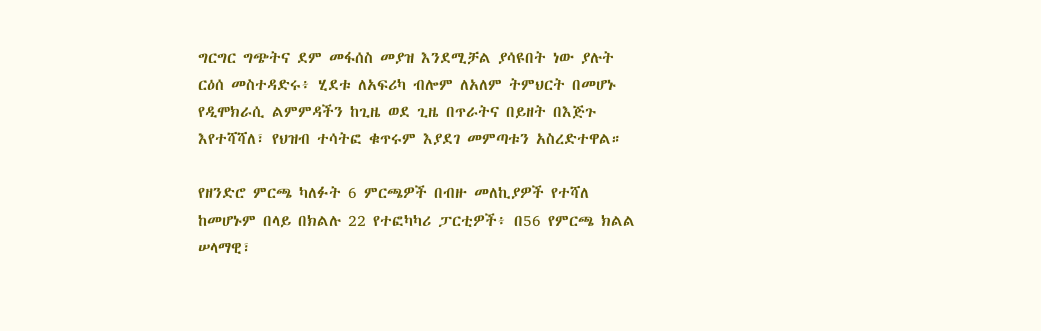ግርግር ግጭትና ደም መፋሰስ መያዝ እንደሚቻል ያሳዩበት ነው ያሉት ርዕሰ መስተዳድሩ፥ ሂደቱ ለአፍሪካ ብሎም ለአለም ትምህርት በመሆኑ የዲሞክራሲ ልምምዳችን ከጊዜ ወደ ጊዜ በጥራትና በይዘት በእጅጉ እየተሻሻለ፣ የህዝብ ተሳትፎ ቁጥሩም እያደገ መምጣቱን አስረድተዋል።

የዘንድሮ ምርጫ ካለፉት 6 ምርጫዎች በብዙ መለኪያዎች የተሻለ ከመሆኑም በላይ በክልሉ 22 የተፎካካሪ ፓርቲዎች፥ በ56 የምርጫ ክልል ሠላማዊ፣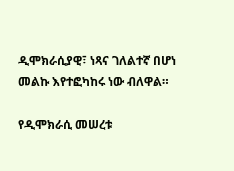ዲሞክራሲያዊ፣ ነጻና ገለልተኛ በሆነ መልኩ እየተፎካከሩ ነው ብለዋል።

የዲሞክራሲ መሠረቱ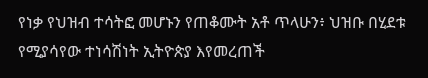የነቃ የህዝብ ተሳትፎ መሆኑን የጠቆሙት አቶ ጥላሁን፥ ህዝቡ በሂደቱ የሚያሳየው ተነሳሽነት ኢትዮጵያ እየመረጠች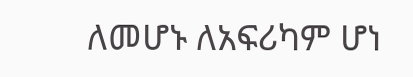ለመሆኑ ለአፍሪካም ሆነ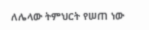ለሌላው ትምህርት የሠጠ ነው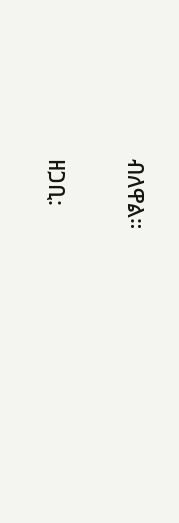ብለዋል።

ዘጋቢ: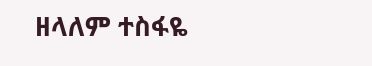ዘላለም ተስፋዬ